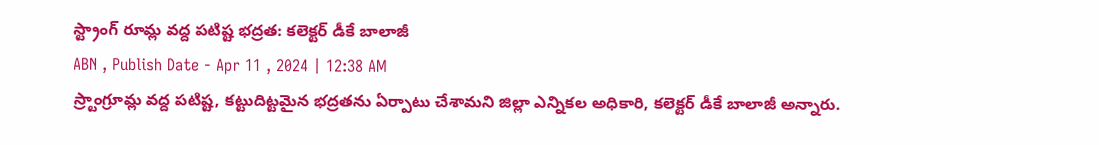స్ట్రాంగ్ రూమ్ల వద్ద పటిష్ట భద్రత: కలెక్టర్ డీకే బాలాజీ
ABN , Publish Date - Apr 11 , 2024 | 12:38 AM
స్ర్టాంగ్రూమ్ల వద్ద పటిష్ట, కట్టుదిట్టమైన భద్రతను ఏర్పాటు చేశామని జిల్లా ఎన్నికల అధికారి, కలెక్టర్ డీకే బాలాజీ అన్నారు.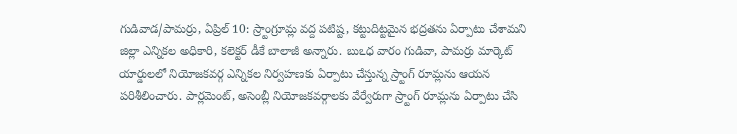గుడివాడ/పామర్రు, ఏప్రిల్ 10: స్ర్టాంగ్రూమ్ల వద్ద పటిష్ట, కట్టుదిట్టమైన భద్రతను ఏర్పాటు చేశామని జిల్లా ఎన్నికల అధికారి, కలెక్టర్ డీకే బాలాజీ అన్నారు. బుఽధ వారం గుడివా, పామర్రు మార్కెట్ యార్డులలో నియోజకవర్గ ఎన్నికల నిర్వహణకు ఏర్పాటు చేస్తున్న స్ర్టాంగ్ రూమ్లను ఆయన పరిశీలించారు. పార్లమెంట్, అసెంబ్లీ నియోజకవర్గాలకు వేర్వేరుగా స్ర్టాంగ్ రూమ్లను ఏర్పాటు చేసి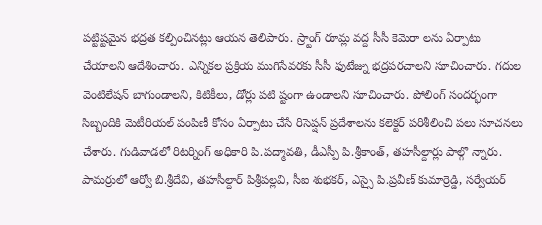పట్టిష్టమైన భద్రత కల్పించినట్లు ఆయన తెలిపారు. స్ర్టాంగ్ రూమ్ల వద్ద సీసీ కెమెరా లను ఏర్పాటు చేయాలని ఆదేశించారు. ఎన్నికల ప్రక్రియ ముగిసేవరకు సీసీ ఫుటేజ్ను భద్రపరచాలని సూచించారు. గదుల వెంటిలేషన్ బాగుండాలని, కిటికీలు, డోర్లు పటి ష్టంగా ఉండాలని సూచించారు. పోలింగ్ సందర్భంగా సిబ్బందికి మెటీరియల్ పంపిణీ కోసం ఏర్పాటు చేసే రిసెప్షన్ ప్రదేశాలను కలెక్టర్ పరిశీలించి పలు సూచనలు చేశారు. గుడివాడలో రిటర్నింగ్ అధికారి పి.పద్మావతి, డీఎస్పీ పి.శ్రీకాంత్, తహసీల్దార్లు పాల్గొ న్నారు. పామర్రులో ఆర్వో బి.శ్రీదేవి, తహసీల్దార్ పిశ్రీపల్లవి, సీఐ శుభకర్, ఎస్సై పి.ప్రవీణ్ కుమార్రెడ్డి, సర్వేయర్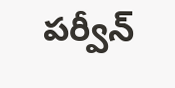పర్వీన్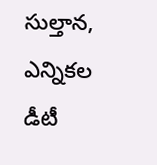సుల్తాన, ఎన్నికల డీటీ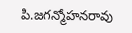పి.జగన్మోహనరావు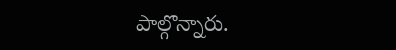పాల్గొన్నారు.